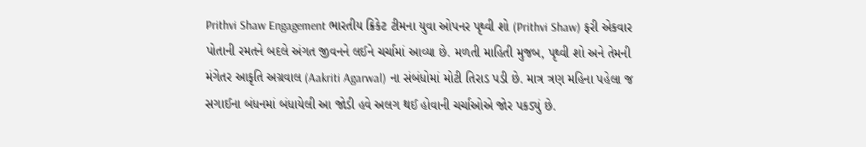Prithvi Shaw Engagement ભારતીય ક્રિકેટ ટીમના યુવા ઓપનર પૃથ્વી શો (Prithvi Shaw) ફરી એકવાર પોતાની રમતને બદલે અંગત જીવનને લઈને ચર્ચામાં આવ્યા છે. મળતી માહિતી મુજબ, પૃથ્વી શો અને તેમની મંગેતર આકૃતિ અગ્રવાલ (Aakriti Agarwal) ના સંબંધોમાં મોટી તિરાડ પડી છે. માત્ર ત્રણ મહિના પહેલા જ સગાઈના બંધનમાં બંધાયેલી આ જોડી હવે અલગ થઈ હોવાની ચર્ચાઓએ જોર પકડ્યું છે.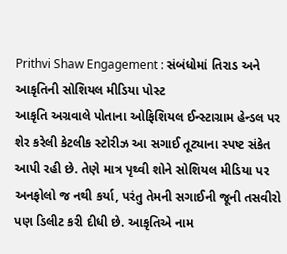Prithvi Shaw Engagement : સંબંધોમાં તિરાડ અને આકૃતિની સોશિયલ મીડિયા પોસ્ટ
આકૃતિ અગ્રવાલે પોતાના ઓફિશિયલ ઈન્સ્ટાગ્રામ હેન્ડલ પર શેર કરેલી કેટલીક સ્ટોરીઝ આ સગાઈ તૂટ્યાના સ્પષ્ટ સંકેત આપી રહી છે. તેણે માત્ર પૃથ્વી શોને સોશિયલ મીડિયા પર અનફોલો જ નથી કર્યા, પરંતુ તેમની સગાઈની જૂની તસવીરો પણ ડિલીટ કરી દીધી છે. આકૃતિએ નામ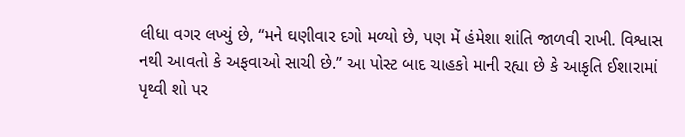લીધા વગર લખ્યું છે, “મને ઘણીવાર દગો મળ્યો છે, પણ મેં હંમેશા શાંતિ જાળવી રાખી. વિશ્વાસ નથી આવતો કે અફવાઓ સાચી છે.” આ પોસ્ટ બાદ ચાહકો માની રહ્યા છે કે આકૃતિ ઈશારામાં પૃથ્વી શો પર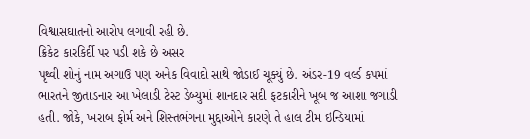વિશ્વાસઘાતનો આરોપ લગાવી રહી છે.
ક્રિકેટ કારકિર્દી પર પડી શકે છે અસર
પૃથ્વી શોનું નામ અગાઉ પણ અનેક વિવાદો સાથે જોડાઈ ચૂક્યું છે. અંડર-19 વર્લ્ડ કપમાં ભારતને જીતાડનાર આ ખેલાડી ટેસ્ટ ડેબ્યુમાં શાનદાર સદી ફટકારીને ખૂબ જ આશા જગાડી હતી. જોકે, ખરાબ ફોર્મ અને શિસ્તભંગના મુદ્દાઓને કારણે તે હાલ ટીમ ઇન્ડિયામાં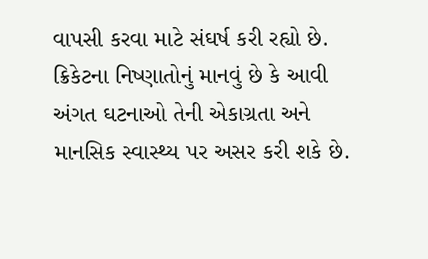વાપસી કરવા માટે સંઘર્ષ કરી રહ્યો છે. ક્રિકેટના નિષ્ણાતોનું માનવું છે કે આવી અંગત ઘટનાઓ તેની એકાગ્રતા અને માનસિક સ્વાસ્થ્ય પર અસર કરી શકે છે.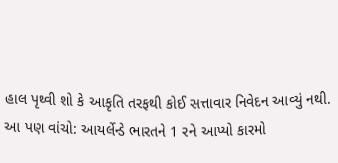હાલ પૃથ્વી શો કે આકૃતિ તરફથી કોઈ સત્તાવાર નિવેદન આવ્યું નથી.
આ પણ વાંચો: આયર્લેન્ડે ભારતને 1 રને આપ્યો કારમો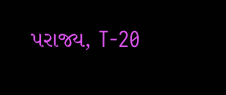પરાજ્ય, T-20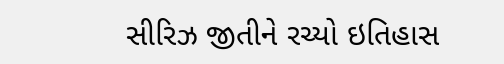સીરિઝ જીતીને રચ્યો ઇતિહાસ